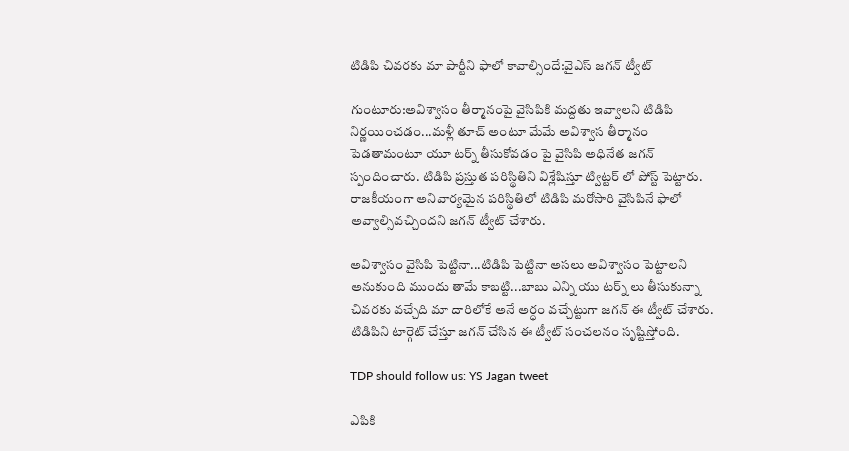టిడిపి చివరకు మా పార్టీని ఫాలో కావాల్సిందే:వైఎస్ జగన్ ట్వీట్

గుంటూరు:అవిశ్వాసం తీర్మానంపై వైసిపికి మద్దతు ఇవ్వాలని టిడిపి నిర్ణయించడం...మళ్లీ తూచ్ అంటూ మేమే అవిశ్వాస తీర్మానం పెడతామంటూ యూ టర్న్ తీసుకోవడం పై వైసిపి అధినేత జగన్ స్పందించారు. టిడిపి ప్రస్తుత పరిస్థితిని విశ్లేషిస్తూ ట్విట్టర్ లో పోస్ట్ పెట్టారు. రాజకీయంగా అనివార్యమైన పరిస్థితిలో టిడిపి మరోసారి వైసిపినే ఫాలో అవ్వాల్సివచ్చిందని జగన్ ట్వీట్ చేశారు.

అవిశ్వాసం వైసిపి పెట్టినా...టిడిపి పెట్టినా అసలు అవిశ్వాసం పెట్టాలని అనుకుంది ముందు తామే కాబట్టి...బాబు ఎన్ని యు టర్న్ లు తీసుకున్నా చివరకు వచ్చేది మా దారిలోకే అనే అర్ధం వచ్చేట్టుగా జగన్ ఈ ట్వీట్ చేశారు. టిడిపిని టార్గెట్ చేస్తూ జగన్ చేసిన ఈ ట్వీట్ సంచలనం సృష్టిస్తోంది.

TDP should follow us: YS Jagan tweet

ఎపికి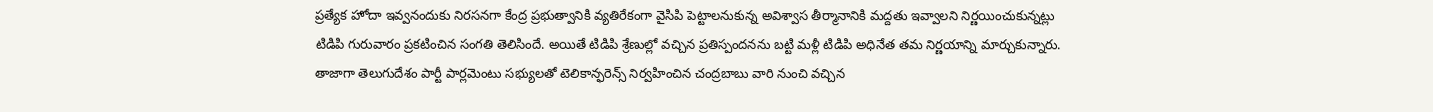ప్రత్యేక హోదా ఇవ్వనందుకు నిరసనగా కేంద్ర ప్రభుత్వానికి వ్యతిరేకంగా వైసిపి పెట్టాలనుకున్న అవిశ్వాస తీర్మానానికి మద్దతు ఇవ్వాలని నిర్ణయించుకున్నట్లు టిడిపి గురువారం ప్రకటించిన సంగతి తెలిసిందే. అయితే టిడిపి శ్రేణుల్లో వచ్చిన ప్రతిస్పందనను బట్టి మళ్లీ టిడిపి అధినేత తమ నిర్ణయాన్ని మార్చుకున్నారు. తాజాగా తెలుగుదేశం పార్టీ పార్లమెంటు సభ్యులతో టెలికాన్ఫరెన్స్ నిర్వహించిన చంద్రబాబు వారి నుంచి వచ్చిన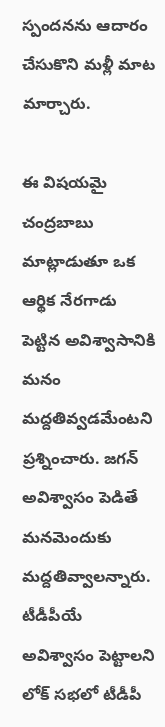స్పందనను ఆదారం చేసుకొని మళ్లీ మాట మార్చారు.

ఈ విషయమై చంద్రబాబు మాట్లాడుతూ ఒక ఆర్థిక నేరగాడు పెట్టిన అవిశ్వాసానికి మనం మద్దతివ్వడమేంటని ప్రశ్నించారు. జగన్ అవిశ్వాసం పెడితే మనమెందుకు మద్దతివ్వాలన్నారు. టీడీపీయే అవిశ్వాసం పెట్టాలని లోక్ సభలో టీడీపీ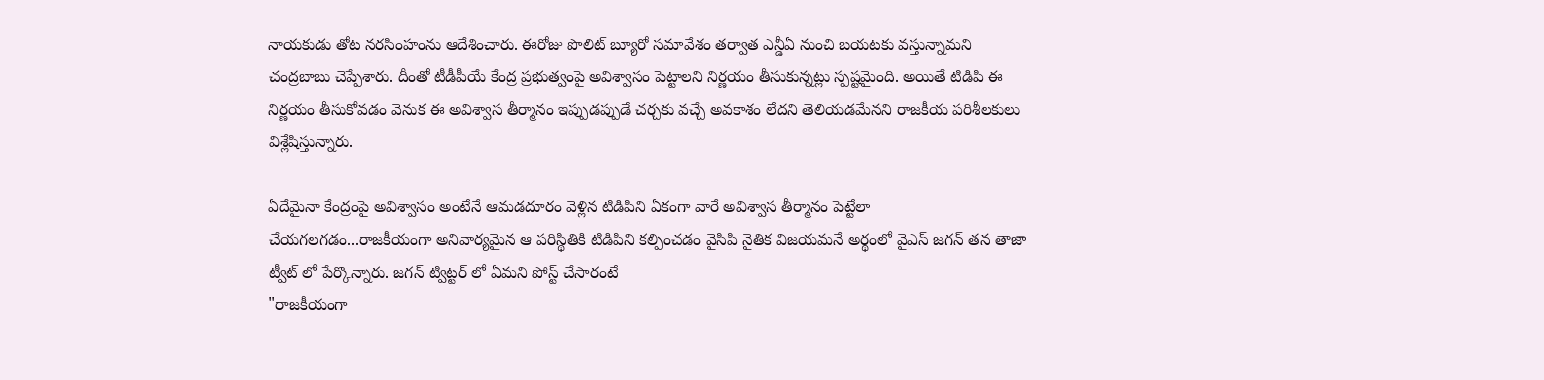నాయకుడు తోట నరసింహంను ఆదేశించారు. ఈరోజు పొలిట్ బ్యూరో సమావేశం తర్వాత ఎన్డీఏ నుంచి బయటకు వస్తున్నామని చంద్రబాబు చెప్పేశారు. దీంతో టీడీపీయే కేంద్ర ప్రభుత్వంపై అవిశ్వాసం పెట్టాలని నిర్ణయం తీసుకున్నట్లు స్పష్టమైంది. అయితే టిడిపి ఈ నిర్ణయం తీసుకోవడం వెనుక ఈ అవిశ్వాస తీర్మానం ఇప్పుడప్పుడే చర్చకు వచ్చే అవకాశం లేదని తెలియడమేనని రాజకీయ పరిశీలకులు విశ్లేషిస్తున్నారు.

ఏదేమైనా కేంద్రంపై అవిశ్వాసం అంటేనే ఆమడదూరం వెళ్లిన టిడిపిని ఏకంగా వారే అవిశ్వాస తీర్మానం పెట్టేలా చేయగలగడం...రాజకీయంగా అనివార్యమైన ఆ పరిస్థితికి టిడిపిని కల్పించడం వైసిపి నైతిక విజయమనే అర్థంలో వైఎస్ జగన్ తన తాజా ట్వీట్ లో పేర్కొన్నారు. జగన్ ట్విట్టర్ లో ఏమని పోస్ట్ చేసారంటే
"రాజకీయంగా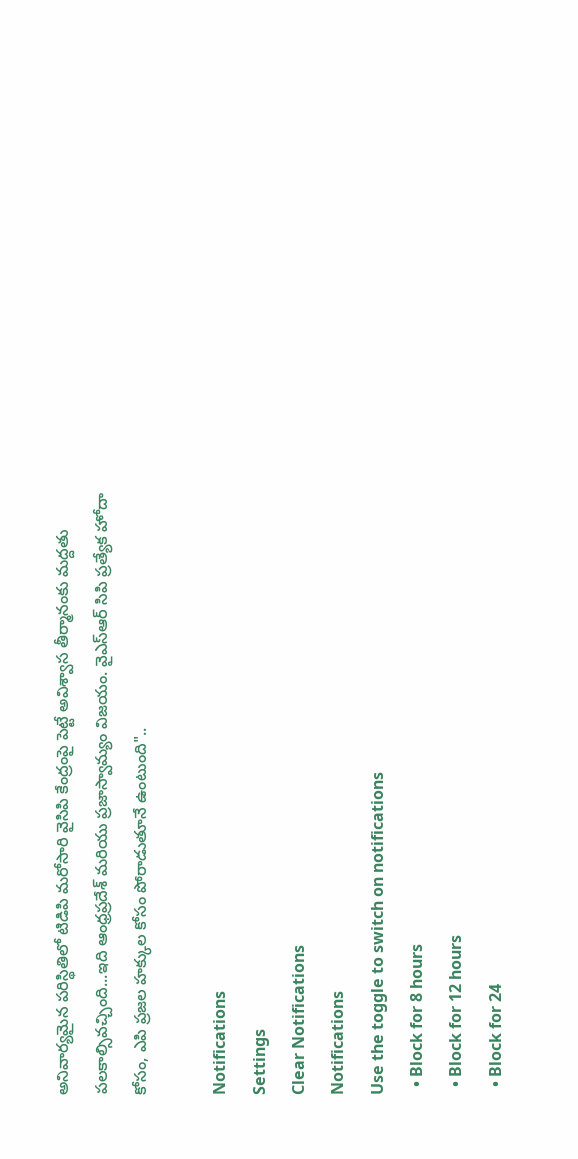అనివార్యమైన పరిస్థితిలో టిడిపి మరోసారి వైసిపి కేంద్రంపై పెట్టే అవిశ్వాస తీర్మానంకు మద్దతు పలకాల్సివచ్చింది...ఇది ఆంధ్రప్రదేశ్ మరియు ప్రజాస్వామ్యం విజయం. వైఎస్ఆర్ సిపి ప్రత్యేక హోదా కోసం, ఎపి ప్రజల హక్కుల కోసం పోరాడుతూనే ఉంటుంది"..

Notifications
Settings
Clear Notifications
Notifications
Use the toggle to switch on notifications
  • Block for 8 hours
  • Block for 12 hours
  • Block for 24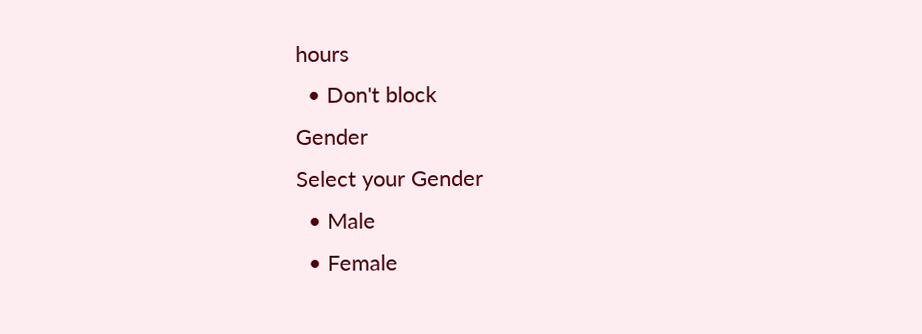hours
  • Don't block
Gender
Select your Gender
  • Male
  • Female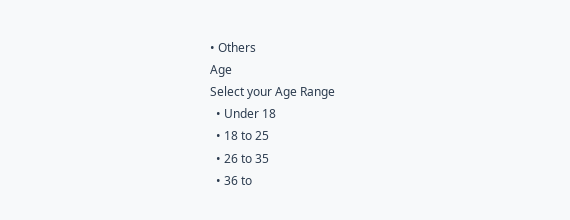• Others
Age
Select your Age Range
  • Under 18
  • 18 to 25
  • 26 to 35
  • 36 to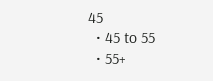45
  • 45 to 55
  • 55+